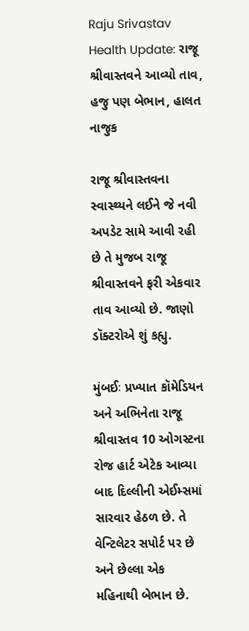Raju Srivastav Health Update: રાજૂ શ્રીવાસ્તવને આવ્યો તાવ, હજુ પણ બેભાન, હાલત નાજુક

રાજૂ શ્રીવાસ્તવના સ્વાસ્થ્યને લઈને જે નવી અપડેટ સામે આવી રહી છે તે મુજબ રાજૂ શ્રીવાસ્તવને ફરી એકવાર તાવ આવ્યો છે. જાણો ડૉક્ટરોએ શું કહ્યુ.

મુંબઈઃ પ્રખ્યાત કૉમેડિયન અને અભિનેતા રાજૂ શ્રીવાસ્તવ 10 ઓગસ્ટના રોજ હાર્ટ એટેક આવ્યા બાદ દિલ્લીની એઈમ્સમાં સારવાર હેઠળ છે. તે વેન્ટિલેટર સપોર્ટ પર છે અને છેલ્લા એક મહિનાથી બેભાન છે.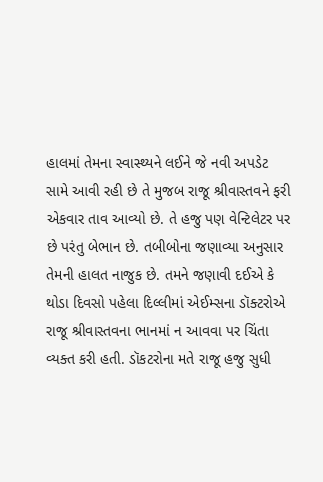હાલમાં તેમના સ્વાસ્થ્યને લઈને જે નવી અપડેટ સામે આવી રહી છે તે મુજબ રાજૂ શ્રીવાસ્તવને ફરી એકવાર તાવ આવ્યો છે. તે હજુ પણ વેન્ટિલેટર પર છે પરંતુ બેભાન છે. તબીબોના જણાવ્યા અનુસાર તેમની હાલત નાજુક છે. તમને જણાવી દઈએ કે થોડા દિવસો પહેલા દિલ્લીમાં એઈમ્સના ડૉક્ટરોએ રાજૂ શ્રીવાસ્તવના ભાનમાં ન આવવા પર ચિંતા વ્યક્ત કરી હતી. ડૉકટરોના મતે રાજૂ હજુ સુધી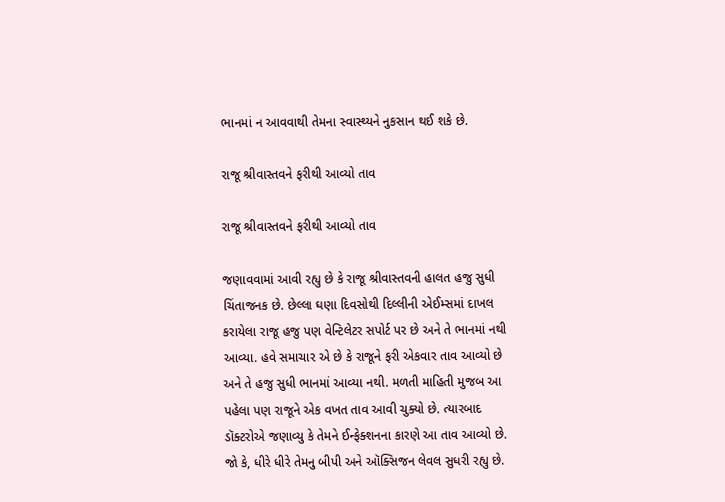ભાનમાં ન આવવાથી તેમના સ્વાસ્થ્યને નુકસાન થઈ શકે છે.

રાજૂ શ્રીવાસ્તવને ફરીથી આવ્યો તાવ

રાજૂ શ્રીવાસ્તવને ફરીથી આવ્યો તાવ

જણાવવામાં આવી રહ્યુ છે કે રાજૂ શ્રીવાસ્તવની હાલત હજુ સુધી ચિંતાજનક છે. છેલ્લા ઘણા દિવસોથી દિલ્લીની એઈમ્સમાં દાખલ કરાયેલા રાજૂ હજુ પણ વેન્ટિલેટર સપોર્ટ પર છે અને તે ભાનમાં નથી આવ્યા. હવે સમાચાર એ છે કે રાજૂને ફરી એકવાર તાવ આવ્યો છે અને તે હજુ સુધી ભાનમાં આવ્યા નથી. મળતી માહિતી મુજબ આ પહેલા પણ રાજૂને એક વખત તાવ આવી ચુક્યો છે. ત્યારબાદ ડૉક્ટરોએ જણાવ્યુ કે તેમને ઈન્ફેક્શનના કારણે આ તાવ આવ્યો છે. જો કે, ધીરે ધીરે તેમનુ બીપી અને ઑક્સિજન લેવલ સુધરી રહ્યુ છે.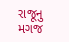રાજૂનુ મગજ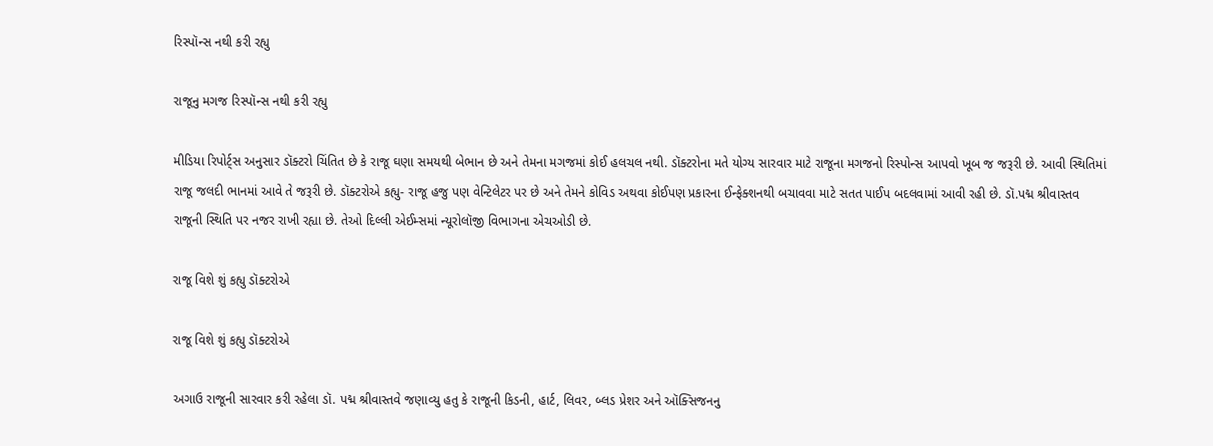રિસ્પૉન્સ નથી કરી રહ્યુ

રાજૂનુ મગજ રિસ્પૉન્સ નથી કરી રહ્યુ

મીડિયા રિપોર્ટ્સ અનુસાર ડૉક્ટરો ચિંતિત છે કે રાજૂ ઘણા સમયથી બેભાન છે અને તેમના મગજમાં કોઈ હલચલ નથી. ડૉક્ટરોના મતે યોગ્ય સારવાર માટે રાજૂના મગજનો રિસ્પોન્સ આપવો ખૂબ જ જરૂરી છે. આવી સ્થિતિમાં રાજૂ જલદી ભાનમાં આવે તે જરૂરી છે. ડૉક્ટરોએ કહ્યુ- રાજૂ હજુ પણ વેન્ટિલેટર પર છે અને તેમને કોવિડ અથવા કોઈપણ પ્રકારના ઈન્ફેક્શનથી બચાવવા માટે સતત પાઈપ બદલવામાં આવી રહી છે. ડૉ.પદ્મ શ્રીવાસ્તવ રાજૂની સ્થિતિ પર નજર રાખી રહ્યા છે. તેઓ દિલ્લી એઈમ્સમાં ન્યૂરોલૉજી વિભાગના એચઓડી છે.

રાજૂ વિશે શું કહ્યુ ડૉક્ટરોએ

રાજૂ વિશે શું કહ્યુ ડૉક્ટરોએ

અગાઉ રાજૂની સારવાર કરી રહેલા ડૉ. પદ્મ શ્રીવાસ્તવે જણાવ્યુ હતુ કે રાજૂની કિડની, હાર્ટ, લિવર, બ્લડ પ્રેશર અને ઑક્સિજનનુ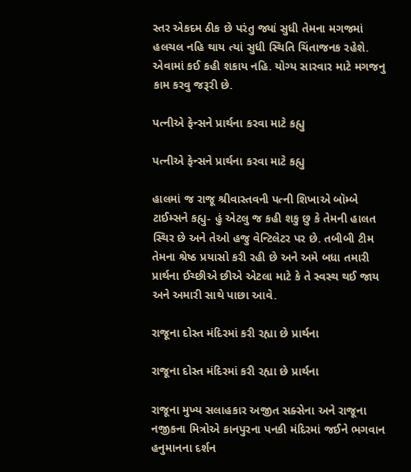સ્તર એકદમ ઠીક છે પરંતુ જ્યાં સુધી તેમના મગજમાં હલચલ નહિ થાય ત્યાં સુધી સ્થિતિ ચિંતાજનક રહેશે. એવામાં કઈ કહી શકાય નહિ. યોગ્ય સારવાર માટે મગજનુ કામ કરવુ જરૂરી છે.

પત્નીએ ફેન્સને પ્રાર્થના કરવા માટે કહ્યુ

પત્નીએ ફેન્સને પ્રાર્થના કરવા માટે કહ્યુ

હાલમાં જ રાજૂ શ્રીવાસ્તવની પત્ની શિખાએ બૉમ્બે ટાઈમ્સને કહ્યુ- હું એટલુ જ કહી શકુ છુ કે તેમની હાલત સ્થિર છે અને તેઓ હજુ વેન્ટિલેટર પર છે. તબીબી ટીમ તેમના શ્રેષ્ઠ પ્રયાસો કરી રહી છે અને અમે બધા તમારી પ્રાર્થના ઈચ્છીએ છીએ એટલા માટે કે તે સ્વસ્થ થઈ જાય અને અમારી સાથે પાછા આવે.

રાજૂના દોસ્ત મંદિરમાં કરી રહ્યા છે પ્રાર્થના

રાજૂના દોસ્ત મંદિરમાં કરી રહ્યા છે પ્રાર્થના

રાજૂના મુખ્ય સલાહકાર અજીત સક્સેના અને રાજૂના નજીકના મિત્રોએ કાનપુરના પનકી મંદિરમાં જઈને ભગવાન હનુમાનના દર્શન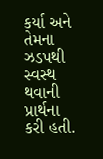કર્યા અને તેમના ઝડપથી સ્વસ્થ થવાની પ્રાર્થના કરી હતી.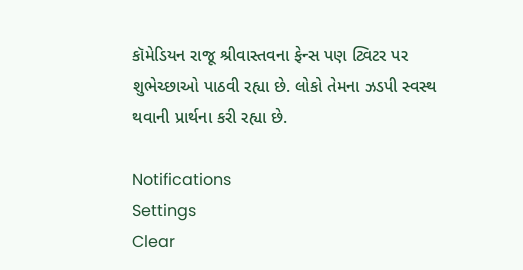કૉમેડિયન રાજૂ શ્રીવાસ્તવના ફેન્સ પણ ટ્વિટર પર શુભેચ્છાઓ પાઠવી રહ્યા છે. લોકો તેમના ઝડપી સ્વસ્થ થવાની પ્રાર્થના કરી રહ્યા છે.

Notifications
Settings
Clear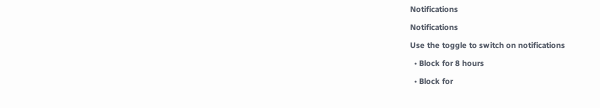Notifications
Notifications
Use the toggle to switch on notifications
  • Block for 8 hours
  • Block for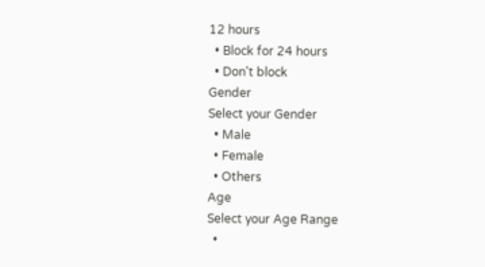12 hours
  • Block for 24 hours
  • Don't block
Gender
Select your Gender
  • Male
  • Female
  • Others
Age
Select your Age Range
  •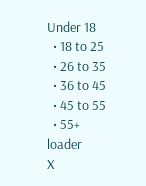Under 18
  • 18 to 25
  • 26 to 35
  • 36 to 45
  • 45 to 55
  • 55+
loader
X